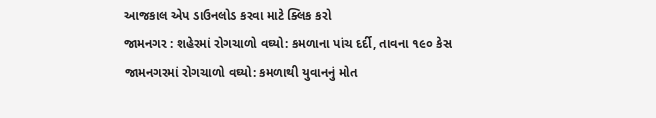આજકાલ એપ ડાઉનલોડ કરવા માટે ક્લિક કરો
જામનગર : શહેરમાં રોગચાળો વઘ્યો: કમળાના પાંચ દર્દી, તાવના ૧૯૦ કેસ
જામનગરમાં રોગચાળો વઘ્યો: કમળાથી યુવાનનું મોત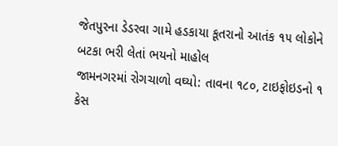જેતપુરના ડેડરવા ગામે હડકાયા કૂતરાનો આતંક ૧૫ લોકોને બટકા ભરી લેતાં ભયનો માહોલ
જામનગરમાં રોગચાળો વઘ્યો: તાવના ૧૮૦, ટાઇફોઇડનો ૧ કેસ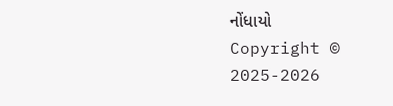નોંધાયો
Copyright © 2025-2026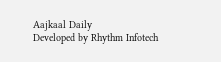Aajkaal Daily
Developed by Rhythm Infotech